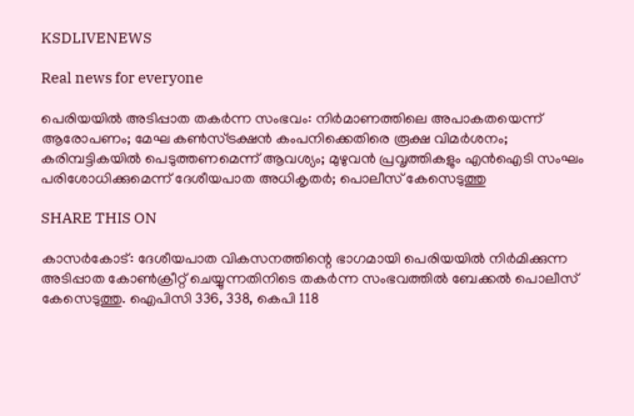KSDLIVENEWS

Real news for everyone

പെരിയയില്‍ അടിപ്പാത തകര്‍ന്ന സംഭവം: നിര്‍മാണത്തിലെ അപാകതയെന്ന് ആരോപണം; മേഘ കണ്‍സ്ട്രക്ഷന്‍ കംപനിക്കെതിരെ രൂക്ഷ വിമര്‍ശനം; കരിമ്പട്ടികയില്‍ പെടുത്തണമെന്ന് ആവശ്യം; മുഴുവന്‍ പ്രവൃത്തികളും എന്‍ഐടി സംഘം പരിശോധിക്കുമെന്ന് ദേശീയപാത അധികൃതര്‍; പൊലീസ് കേസെടുത്തു

SHARE THIS ON

കാസർകോട്: ദേശീയപാത വികസനത്തിന്റെ ഭാഗമായി പെരിയയിൽ നിർമിക്കുന്ന അടിപ്പാത കോൺക്രീറ്റ് ചെയ്യുന്നതിനിടെ തകർന്ന സംഭവത്തിൽ ബേക്കൽ പൊലീസ് കേസെടുത്തു. ഐപിസി 336, 338, കെപി 118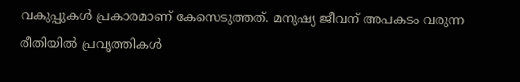വകുപ്പുകൾ പ്രകാരമാണ് കേസെടുത്തത്. മനുഷ്യ ജീവന് അപകടം വരുന്ന രീതിയിൽ പ്രവൃത്തികൾ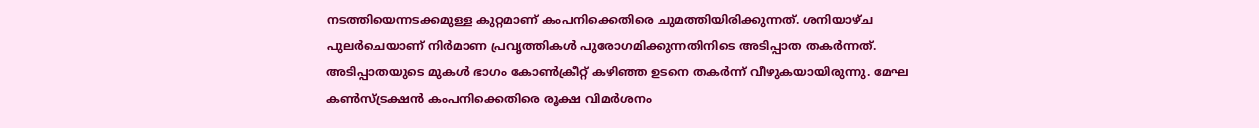നടത്തിയെന്നടക്കമുള്ള കുറ്റമാണ് കംപനിക്കെതിരെ ചുമത്തിയിരിക്കുന്നത്. ശനിയാഴ്ച പുലർചെയാണ് നിർമാണ പ്രവൃത്തികൾ പുരോഗമിക്കുന്നതിനിടെ അടിപ്പാത തകർന്നത്. അടിപ്പാതയുടെ മുകൾ ഭാഗം കോൺക്രീറ്റ് കഴിഞ്ഞ ഉടനെ തകർന്ന് വീഴുകയായിരുന്നു. മേഘ കൺസ്ട്രക്ഷൻ കംപനിക്കെതിരെ രൂക്ഷ വിമർശനം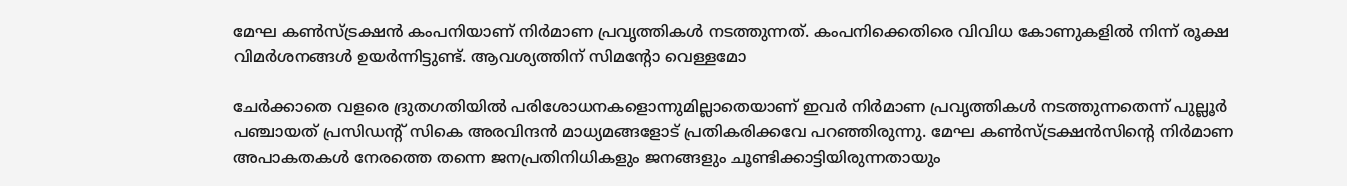മേഘ കൺസ്ട്രക്ഷൻ കംപനിയാണ് നിർമാണ പ്രവൃത്തികൾ നടത്തുന്നത്. കംപനിക്കെതിരെ വിവിധ കോണുകളിൽ നിന്ന് രൂക്ഷ വിമർശനങ്ങൾ ഉയർന്നിട്ടുണ്ട്. ആവശ്യത്തിന് സിമന്റോ വെള്ളമോ

ചേർക്കാതെ വളരെ ദ്രുതഗതിയിൽ പരിശോധനകളൊന്നുമില്ലാതെയാണ് ഇവർ നിർമാണ പ്രവൃത്തികൾ നടത്തുന്നതെന്ന് പുല്ലൂർ പഞ്ചായത് പ്രസിഡന്റ് സികെ അരവിന്ദൻ മാധ്യമങ്ങളോട് പ്രതികരിക്കവേ പറഞ്ഞിരുന്നു. മേഘ കൺസ്ട്രക്ഷൻസിന്റെ നിർമാണ അപാകതകൾ നേരത്തെ തന്നെ ജനപ്രതിനിധികളും ജനങ്ങളും ചൂണ്ടിക്കാട്ടിയിരുന്നതായും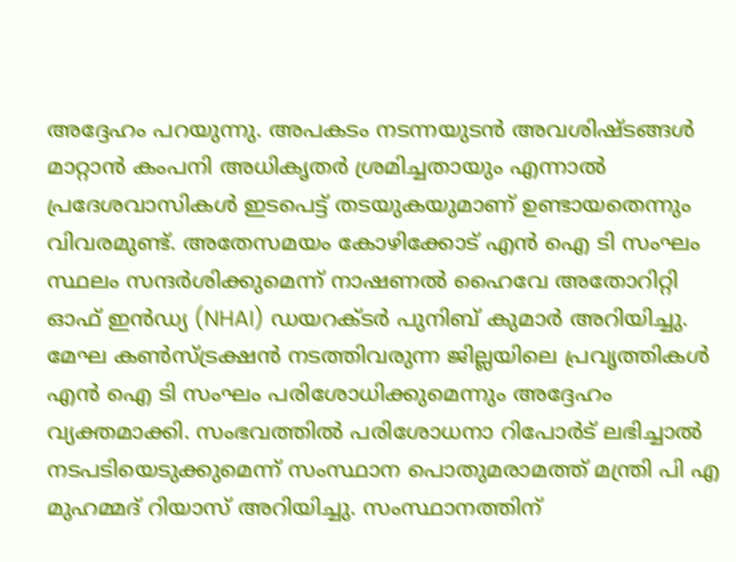അദ്ദേഹം പറയുന്നു. അപകടം നടന്നയുടൻ അവശിഷ്ടങ്ങൾ മാറ്റാൻ കംപനി അധികൃതർ ശ്രമിച്ചതായും എന്നാൽ പ്രദേശവാസികൾ ഇടപെട്ട് തടയുകയുമാണ് ഉണ്ടായതെന്നും വിവരമുണ്ട്. അതേസമയം കോഴിക്കോട് എൻ ഐ ടി സംഘം സ്ഥലം സന്ദർശിക്കുമെന്ന് നാഷണൽ ഹൈവേ അതോറിറ്റി ഓഫ് ഇൻഡ്യ (NHAI) ഡയറക്ടർ പുനിബ് കുമാർ അറിയിച്ചു. മേഘ കൺസ്ട്രക്ഷൻ നടത്തിവരുന്ന ജില്ലയിലെ പ്രവൃത്തികൾ എൻ ഐ ടി സംഘം പരിശോധിക്കുമെന്നും അദ്ദേഹം വ്യക്തമാക്കി. സംഭവത്തിൽ പരിശോധനാ റിപോർട് ലഭിച്ചാൽ നടപടിയെടുക്കുമെന്ന് സംസ്ഥാന പൊതുമരാമത്ത് മന്ത്രി പി എ മുഹമ്മദ് റിയാസ് അറിയിച്ചു. സംസ്ഥാനത്തിന്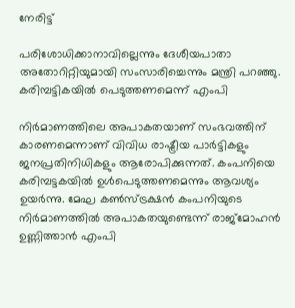നേരിട്ട്

പരിശോധിക്കാനാവില്ലെന്നും ദേശീയപാതാ അതോറിറ്റിയുമായി സംസാരിച്ചെന്നും മന്ത്രി പറഞ്ഞു. കരിമ്പട്ടികയിൽ പെടുത്തണമെന്ന് എംപി

നിർമാണത്തിലെ അപാകതയാണ് സംഭവത്തിന് കാരണമെന്നാണ് വിവിധ രാഷ്ട്രീയ പാർട്ടികളും ജനപ്രതിനിധികളും ആരോപിക്കുന്നത്. കംപനിയെ കരിമ്പട്ടകയിൽ ഉൾപെടുത്തണമെന്നും ആവശ്യം ഉയർന്നു. മേഘ കൺസ്ട്രക്ഷൻ കംപനിയുടെ നിർമാണത്തിൽ അപാകതയുണ്ടെന്ന് രാജ്മോഹൻ ഉണ്ണിത്താൻ എംപി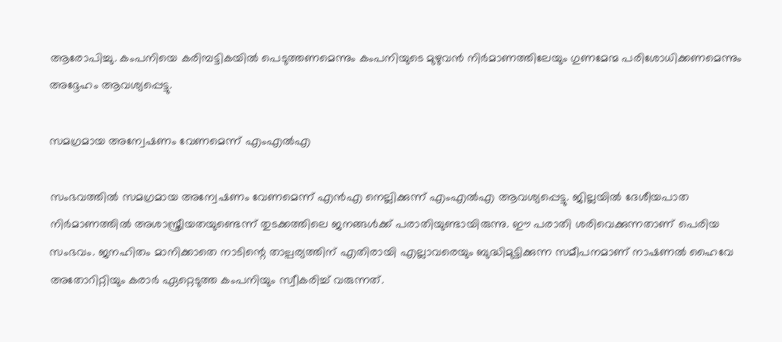ആരോപിച്ചു. കംപനിയെ കരിമ്പട്ടികയിൽ പെടുത്തണമെന്നും കംപനിയുടെ മുഴുവൻ നിർമാണത്തിലേയും ഗുണമേന്മ പരിശോധിക്കണമെന്നും അദ്ദേഹം ആവശ്യപ്പെട്ടു.

സമഗ്രമായ അന്വേഷണം വേണമെന്ന് എംഎൽഎ

സംഭവത്തിൽ സമഗ്രമായ അന്വേഷണം വേണമെന്ന് എൻഎ നെല്ലിക്കുന്ന് എംഎൽഎ ആവശ്യപ്പെട്ടു. ജില്ലയിൽ ദേശീയപാത നിർമാണത്തിൽ അശാസ്ത്രീയതയുണ്ടെന്ന് തുടക്കത്തിലെ ജനങ്ങൾക്ക് പരാതിയുണ്ടായിരുന്നു. ഈ പരാതി ശരിവെക്കുന്നതാണ് പെരിയ സംഭവം. ജനഹിതം മാനിക്കാതെ നാടിന്റെ താല്പര്യത്തിന് എതിരായി എല്ലാവരെയും ബുദ്ധിമുട്ടിക്കുന്ന സമീപനമാണ് നാഷണൽ ഹൈവേ അതോറിറ്റിയും കരാർ ഏറ്റെടുത്ത കംപനിയും സ്വീകരിച്ച് വരുന്നത്.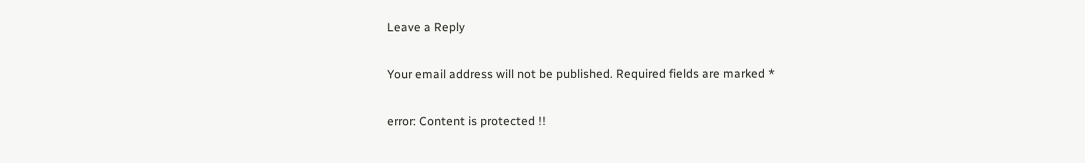Leave a Reply

Your email address will not be published. Required fields are marked *

error: Content is protected !!